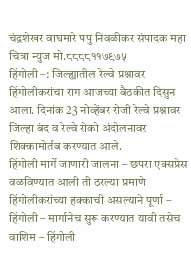चंद्रशेखर वाघमारे पपु निवळीकर संपादक महा चित्रा न्युज मो.८८८८११७९७५
हिंगोली –: जिल्ह्यातील रेल्वे प्रश्नावर हिंगोलीकरांचा राग आजच्या बैठकीत दिसुन आला. दिनांक 23 नोव्हेंबर रोजी रेल्वे प्रश्नावर जिल्हा बंद व रेल्वे रोको अंदोलनावर शिक्कामोर्तब करण्यात आले.
हिंगोली मार्गे जाणारी जालना – छपरा एक्सप्रेस वळविण्यात आली ती ठरल्या प्रमाणे हिंगोलीकरांच्या हक्काची असल्याने पूर्णा – हिंगोली – मार्गानेच सुरू करण्यात यावी तसेच वाशिम – हिंगोली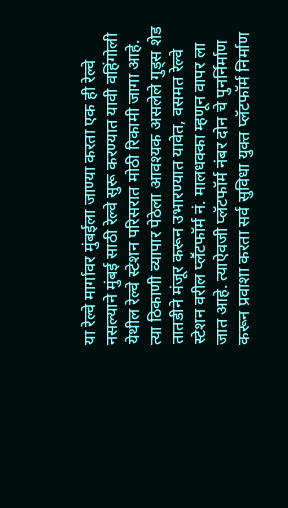या रेल्वे मार्गावर मुंबईला जाण्या करता एक ही रेल्वे नसल्याने मुंबई साठी रेल्वे सुरू करण्यात यावी वहिंगोली येथील रेल्वे स्टेशन परिसरात मोठी रिकामी जागा आहे.
त्या ठिकाणी व्यापार पेठेला आवश्यक असलेले गुड्स शेड तातडीने मंजूर करून उभारण्यात यावेत, वसमत रेल्वे स्टेशन वरील प्लॕटफॉर्म नं. मालधक्का म्हणून वापर ला जात आहे. त्याऐवजी प्लॅटफॉर्म नंबर दोन चे पुनर्निर्माण करून प्रवाशा करता सर्व सुविधा युक्त प्लॅटफॉर्म निर्माण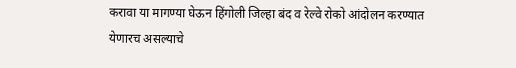करावा या मागण्या घेऊन हिंगोली जिल्हा बंद व रेल्वे रोको आंदोलन करण्यात येणारच असल्याचे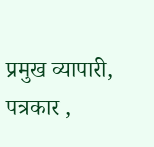प्रमुख व्यापारी, पत्रकार ,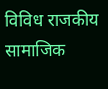विविध राजकीय सामाजिक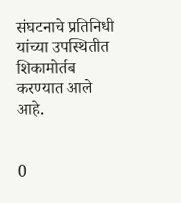संघटनाचे प्रतिनिधी यांच्या उपस्थितीत शिकामोर्तब करण्यात आले आहे.


0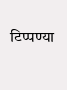टिप्पण्या